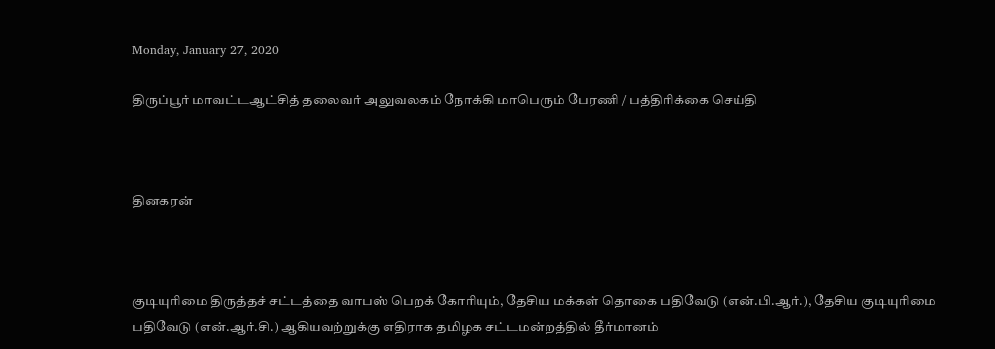Monday, January 27, 2020

திருப்பூர் மாவட்டஆட்சித் தலைவர் அலுவலகம் நோக்கி மாபெரும் பேரணி / பத்திரிக்கை செய்தி



தினகரன்



குடியுரிமை திருத்தச் சட்டத்தை வாபஸ் பெறக் கோரியும், தேசிய மக்கள் தொகை பதிவேடு (என்.பி.ஆர்.), தேசிய குடியுரிமை பதிவேடு (என்.ஆர்.சி.) ஆகியவற்றுக்கு எதிராக தமிழக சட்டமன்றத்தில் தீர்மானம்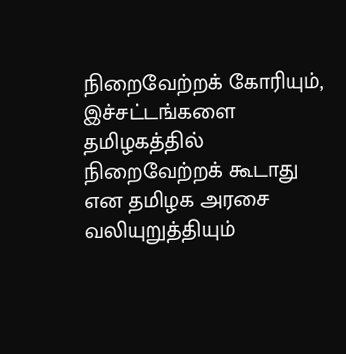நிறைவேற்றக் கோரியும்,
இச்சட்டங்களை தமிழகத்தில் நிறைவேற்றக் கூடாது என தமிழக அரசை வலியுறுத்தியும்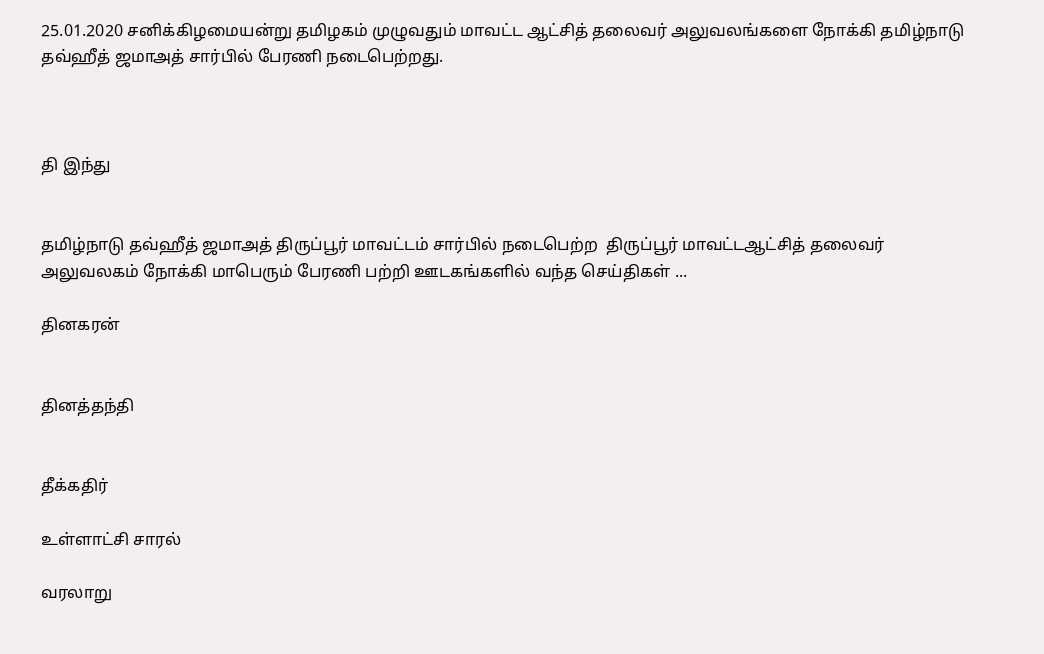25.01.2020 சனிக்கிழமையன்று தமிழகம் முழுவதும் மாவட்ட ஆட்சித் தலைவர் அலுவலங்களை நோக்கி தமிழ்நாடு தவ்ஹீத் ஜமாஅத் சார்பில் பேரணி நடைபெற்றது.



தி இந்து


தமிழ்நாடு தவ்ஹீத் ஜமாஅத் திருப்பூர் மாவட்டம் சார்பில் நடைபெற்ற  திருப்பூர் மாவட்டஆட்சித் தலைவர் அலுவலகம் நோக்கி மாபெரும் பேரணி பற்றி ஊடகங்களில் வந்த செய்திகள் ...

தினகரன்


தினத்தந்தி


தீக்கதிர்

உள்ளாட்சி சாரல்

வரலாறு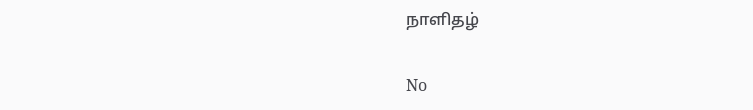நாளிதழ்

No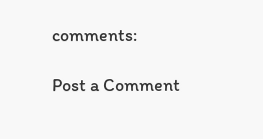comments:

Post a Comment